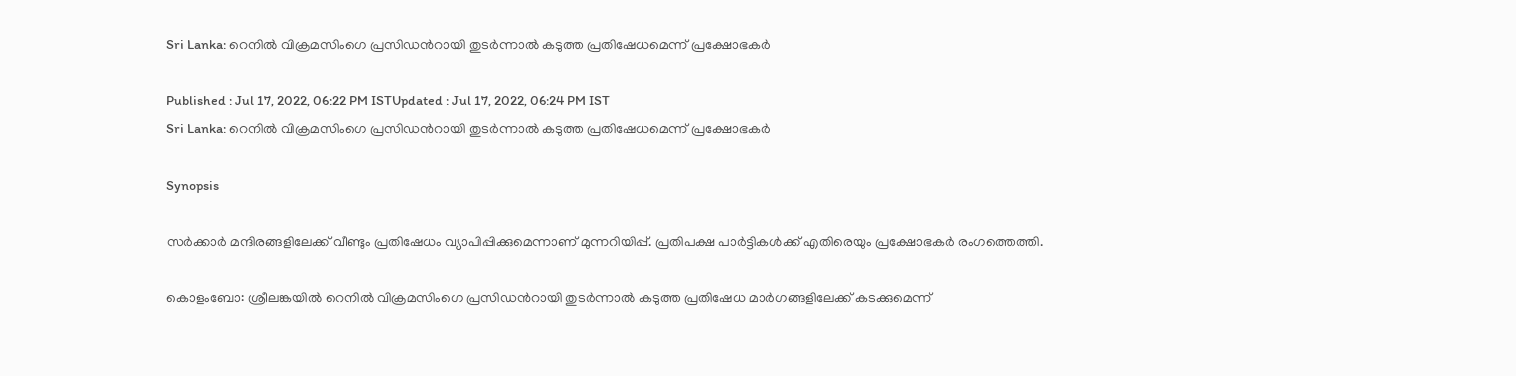Sri Lanka: റെനില്‍ വിക്രമസിംഗെ പ്രസിഡന്‍റായി തുടര്‍ന്നാല്‍ കടുത്ത പ്രതിഷേധമെന്ന് പ്രക്ഷോഭകര്‍

Published : Jul 17, 2022, 06:22 PM ISTUpdated : Jul 17, 2022, 06:24 PM IST
Sri Lanka: റെനില്‍ വിക്രമസിംഗെ പ്രസിഡന്‍റായി തുടര്‍ന്നാല്‍ കടുത്ത പ്രതിഷേധമെന്ന് പ്രക്ഷോഭകര്‍

Synopsis

സര്‍ക്കാര്‍ മന്ദിരങ്ങളിലേക്ക് വീണ്ടും പ്രതിഷേധം വ്യാപിപ്പിക്കുമെന്നാണ് മുന്നറിയിപ്പ്. പ്രതിപക്ഷ പാര്‍ട്ടികള്‍ക്ക് എതിരെയും പ്രക്ഷോഭകര്‍ രംഗത്തെത്തി.

കൊളംബോ: ശ്രീലങ്കയില്‍ റെനില്‍ വിക്രമസിംഗെ പ്രസിഡന്‍റായി തുടര്‍ന്നാല്‍ കടുത്ത പ്രതിഷേധ മാര്‍ഗങ്ങളിലേക്ക് കടക്കുമെന്ന്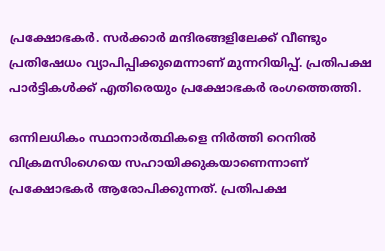പ്രക്ഷോഭകര്‍. സര്‍ക്കാര്‍ മന്ദിരങ്ങളിലേക്ക് വീണ്ടും പ്രതിഷേധം വ്യാപിപ്പിക്കുമെന്നാണ് മുന്നറിയിപ്പ്. പ്രതിപക്ഷ പാര്‍ട്ടികള്‍ക്ക് എതിരെയും പ്രക്ഷോഭകര്‍ രംഗത്തെത്തി.

ഒന്നിലധികം സ്ഥാനാർത്ഥികളെ നിർത്തി റെനിൽ വിക്രമസിംഗെയെ സഹായിക്കുകയാണെന്നാണ്  പ്രക്ഷോഭകർ ആരോപിക്കുന്നത്. പ്രതിപക്ഷ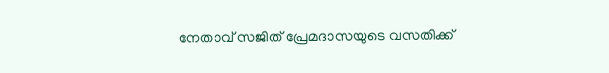നേതാവ് സജിത് പ്രേമദാസയുടെ വസതിക്ക്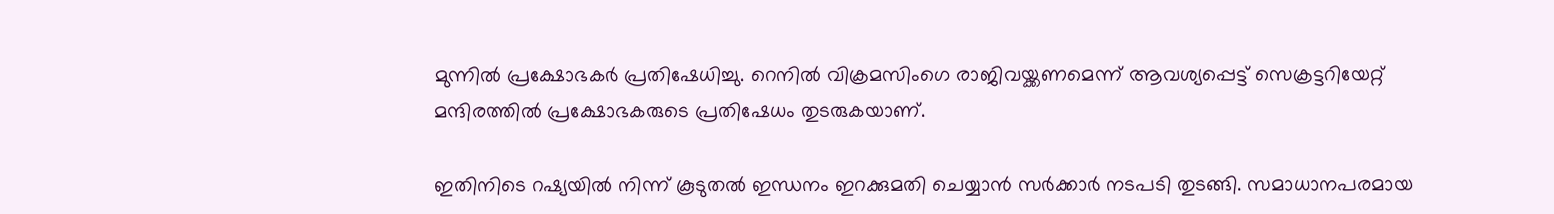മുന്നിൽ പ്രക്ഷോഭകർ പ്രതിഷേധിച്ചു. റെനില്‍ വിക്രമസിംഗെ രാജിവയ്ക്കണമെന്ന് ആവശ്യപ്പെട്ട് സെക്രട്ടറിയേറ്റ് മന്ദിരത്തില്‍ പ്രക്ഷോഭകരുടെ പ്രതിഷേധം തുടരുകയാണ്.

ഇതിനിടെ റഷ്യയിൽ നിന്ന് കൂടുതൽ ഇന്ധനം ഇറക്കുമതി ചെയ്യാൻ സർക്കാർ നടപടി തുടങ്ങി. സമാധാനപരമായ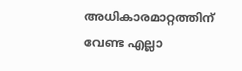അധികാരമാറ്റത്തിന് വേണ്ട എല്ലാ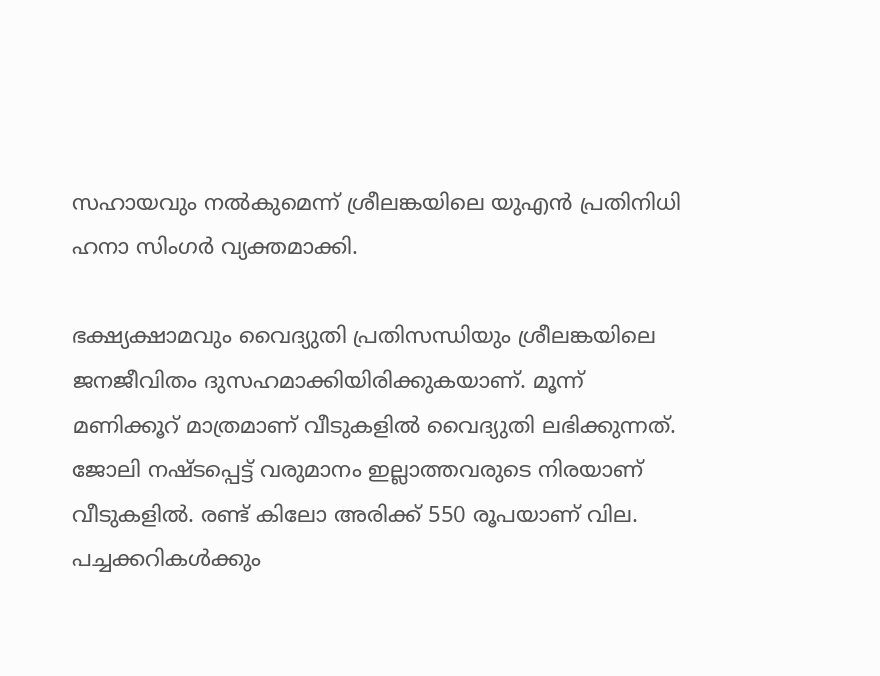സഹായവും നല്‍കുമെന്ന് ശ്രീലങ്കയിലെ യുഎന്‍ പ്രതിനിധി ഹനാ സിംഗര്‍ വ്യക്തമാക്കി.

ഭക്ഷ്യക്ഷാമവും വൈദ്യുതി പ്രതിസന്ധിയും ശ്രീലങ്കയിലെ ജനജീവിതം ദുസഹമാക്കിയിരിക്കുകയാണ്. മൂന്ന് മണിക്കൂറ്‍ മാത്രമാണ് വീടുകളില്‍ വൈദ്യുതി ലഭിക്കുന്നത്.    ജോലി നഷ്ടപ്പെട്ട് വരുമാനം ഇല്ലാത്തവരുടെ നിരയാണ് വീടുകളില്‍. രണ്ട് കിലോ അരിക്ക് 550 രൂപയാണ് വില. പച്ചക്കറികള്‍ക്കും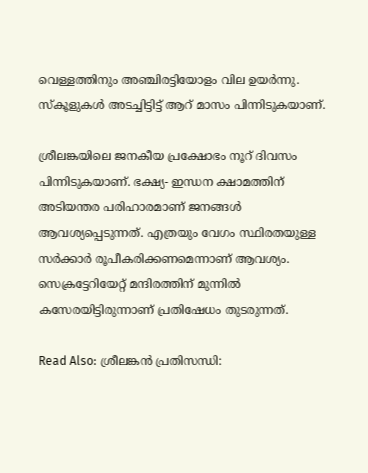വെള്ളത്തിനും അഞ്ചിരട്ടിയോളം വില ഉയര്‍ന്നു. സ്കൂളുകള്‍ അടച്ചിട്ടിട്ട് ആറ് മാസം പിന്നിടുകയാണ്.

ശ്രീലങ്കയിലെ ജനകീയ പ്രക്ഷോഭം നൂറ് ദിവസം പിന്നിടുകയാണ്. ഭക്ഷ്യ- ഇന്ധന ക്ഷാമത്തിന് അടിയന്തര പരിഹാരമാണ് ജനങ്ങൾ ആവശ്യപ്പെടുന്നത്. എത്രയും വേഗം സ്ഥിരതയുള്ള സര്‍ക്കാര്‍ രൂപീകരിക്കണമെന്നാണ് ആവശ്യം. സെക്രട്ടേറിയേറ്റ് മന്ദിരത്തിന് മുന്നിൽ കസേരയിട്ടിരുന്നാണ് പ്രതിഷേധം തുടരുന്നത്.

Read Also: ശ്രീലങ്കൻ പ്രതിസന്ധി: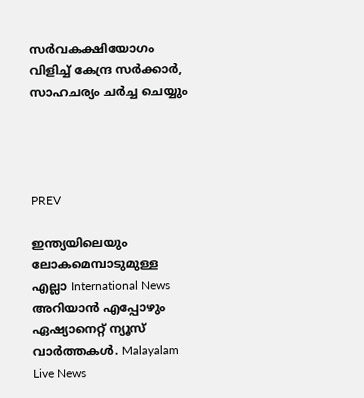സർവകക്ഷിയോഗം വിളിച്ച് കേന്ദ്ര സർക്കാർ, സാഹചര്യം ചർച്ച ചെയ്യും




PREV

ഇന്ത്യയിലെയും ലോകമെമ്പാടുമുള്ള എല്ലാ International News അറിയാൻ എപ്പോഴും ഏഷ്യാനെറ്റ് ന്യൂസ് വാർത്തകൾ. Malayalam Live News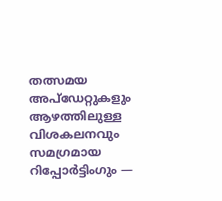തത്സമയ അപ്‌ഡേറ്റുകളും ആഴത്തിലുള്ള വിശകലനവും സമഗ്രമായ റിപ്പോർട്ടിംഗും —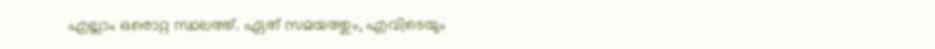എല്ലാം ഒരൊറ്റ സ്ഥലത്ത്. ഏത് സമയത്തും, എവിടെയും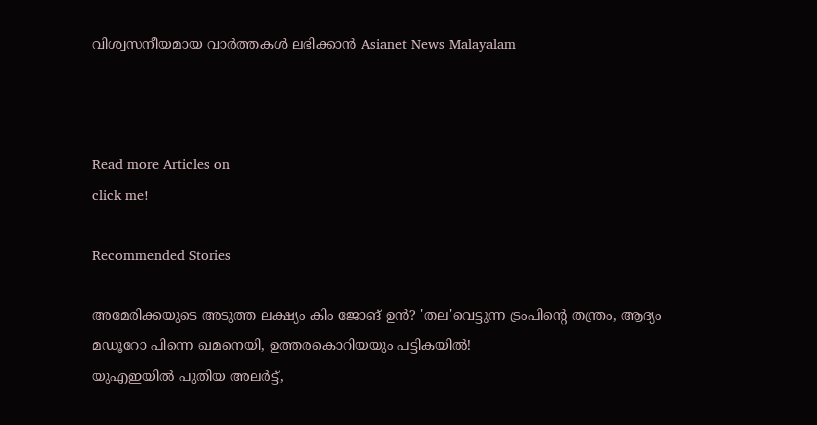വിശ്വസനീയമായ വാർത്തകൾ ലഭിക്കാൻ Asianet News Malayalam



Read more Articles on
click me!

Recommended Stories

അമേരിക്കയുടെ അടുത്ത ലക്ഷ്യം കിം ജോങ് ഉൻ? 'തല'വെട്ടുന്ന ട്രംപിന്റെ തന്ത്രം, ആദ്യം മഡൂറോ പിന്നെ ഖമനെയി, ഉത്തരകൊറിയയും പട്ടികയിൽ!
യുഎഇയിൽ പുതിയ അലർട്ട്,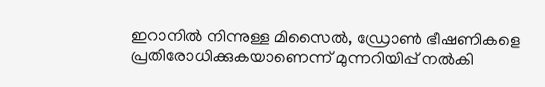ഇറാനിൽ നിന്നുള്ള മിസൈൽ, ഡ്രോൺ ഭീഷണികളെ പ്രതിരോധിക്കുകയാണെന്ന് മുന്നറിയിപ്പ് നൽകി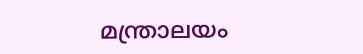മന്ത്രാലയം